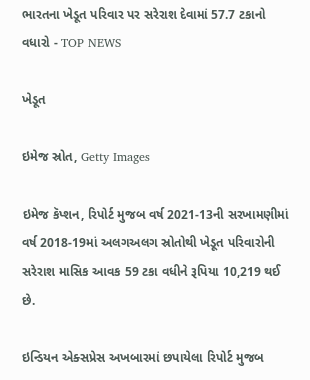ભારતના ખેડૂત પરિવાર પર સરેરાશ દેવામાં 57.7 ટકાનો વધારો - TOP NEWS

ખેડૂત

ઇમેજ સ્રોત, Getty Images

ઇમેજ કૅપ્શન, રિપોર્ટ મુજબ વર્ષ 2021-13ની સરખામણીમાં વર્ષ 2018-19માં અલગઅલગ સ્રોતોથી ખેડૂત પરિવારોની સરેરાશ માસિક આવક 59 ટકા વધીને રૂપિયા 10,219 થઈ છે.

ઇન્ડિયન એક્સપ્રેસ અખબારમાં છપાયેલા રિપોર્ટ મુજબ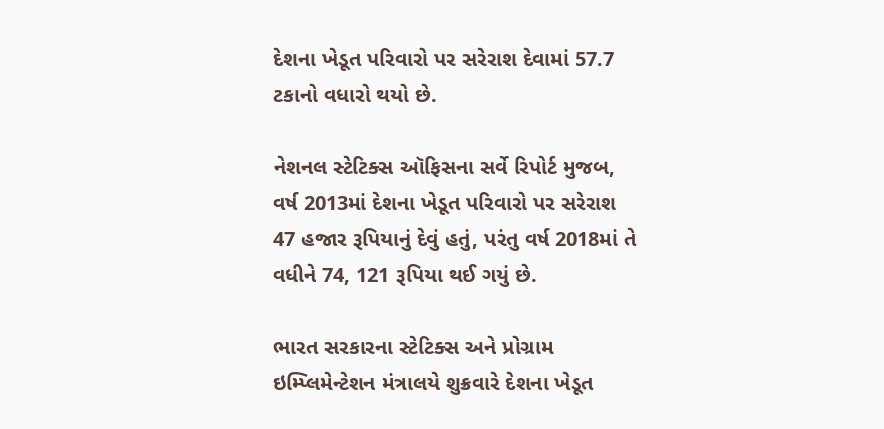દેશના ખેડૂત પરિવારો પર સરેરાશ દેવામાં 57.7 ટકાનો વધારો થયો છે.

નેશનલ સ્ટેટિક્સ ઑફિસના સર્વે રિપોર્ટ મુજબ, વર્ષ 2013માં દેશના ખેડૂત પરિવારો પર સરેરાશ 47 હજાર રૂપિયાનું દેવું હતું, પરંતુ વર્ષ 2018માં તે વધીને 74, 121 રૂપિયા થઈ ગયું છે.

ભારત સરકારના સ્ટેટિક્સ અને પ્રોગ્રામ ઇમ્પ્લિમેન્ટેશન મંત્રાલયે શુક્રવારે દેશના ખેડૂત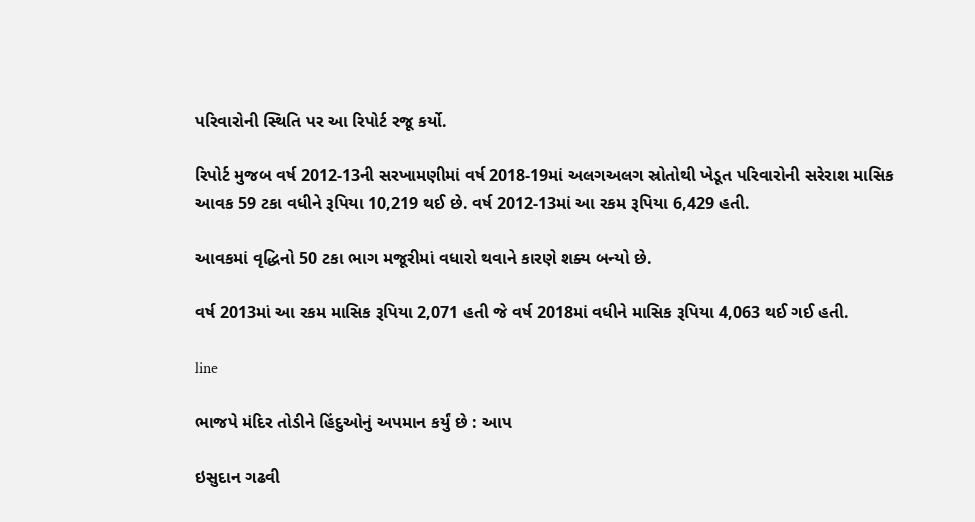પરિવારોની સ્થિતિ પર આ રિપોર્ટ રજૂ કર્યો.

રિપોર્ટ મુજબ વર્ષ 2012-13ની સરખામણીમાં વર્ષ 2018-19માં અલગઅલગ સ્રોતોથી ખેડૂત પરિવારોની સરેરાશ માસિક આવક 59 ટકા વધીને રૂપિયા 10,219 થઈ છે. વર્ષ 2012-13માં આ રકમ રૂપિયા 6,429 હતી.

આવકમાં વૃદ્ધિનો 50 ટકા ભાગ મજૂરીમાં વધારો થવાને કારણે શક્ય બન્યો છે.

વર્ષ 2013માં આ રકમ માસિક રૂપિયા 2,071 હતી જે વર્ષ 2018માં વધીને માસિક રૂપિયા 4,063 થઈ ગઈ હતી.

line

ભાજપે મંદિર તોડીને હિંદુઓનું અપમાન કર્યું છે : આપ

ઇસુદાન ગઢવી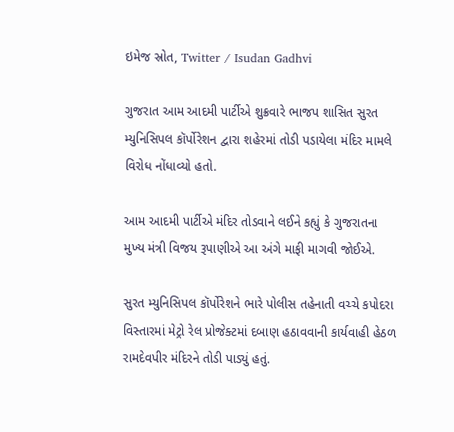ઇમેજ સ્રોત, Twitter / Isudan Gadhvi

ગુજરાત આમ આદમી પાર્ટીએ શુક્રવારે ભાજપ શાસિત સુરત મ્યુનિસિપલ કૉર્પોરેશન દ્વારા શહેરમાં તોડી પડાયેલા મંદિર મામલે વિરોધ નોંધાવ્યો હતો.

આમ આદમી પાર્ટીએ મંદિર તોડવાને લઈને કહ્યું કે ગુજરાતના મુખ્ય મંત્રી વિજય રૂપાણીએ આ અંગે માફી માગવી જોઈએ.

સુરત મ્યુનિસિપલ કૉર્પોરેશને ભારે પોલીસ તહેનાતી વચ્ચે કપોદરા વિસ્તારમાં મેટ્રો રેલ પ્રોજેક્ટમાં દબાણ હઠાવવાની કાર્યવાહી હેઠળ રામદેવપીર મંદિરને તોડી પાડ્યું હતું.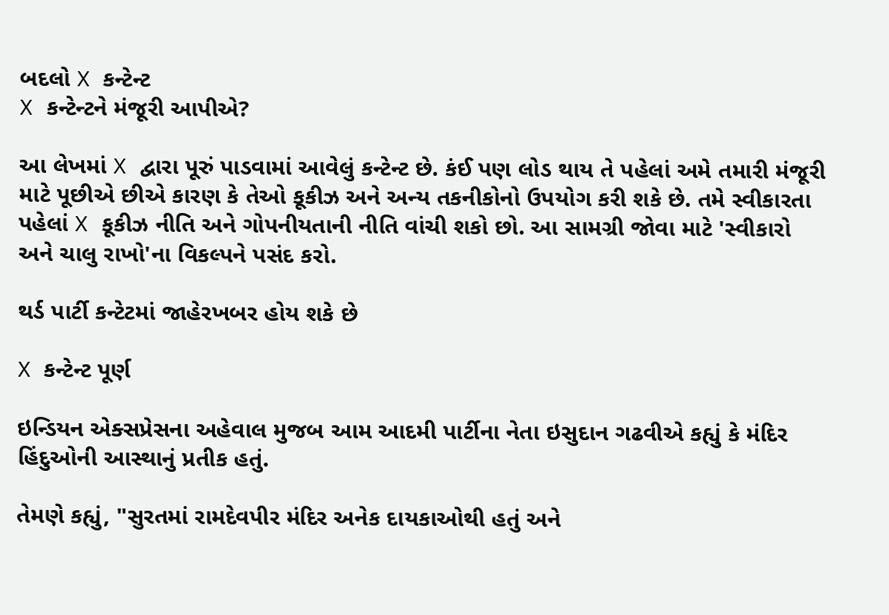બદલો X કન્ટેન્ટ
X કન્ટેન્ટને મંજૂરી આપીએ?

આ લેખમાં X દ્વારા પૂરું પાડવામાં આવેલું કન્ટેન્ટ છે. કંઈ પણ લોડ થાય તે પહેલાં અમે તમારી મંજૂરી માટે પૂછીએ છીએ કારણ કે તેઓ કૂકીઝ અને અન્ય તકનીકોનો ઉપયોગ કરી શકે છે. તમે સ્વીકારતા પહેલાં X કૂકીઝ નીતિ અને ગોપનીયતાની નીતિ વાંચી શકો છો. આ સામગ્રી જોવા માટે 'સ્વીકારો અને ચાલુ રાખો'ના વિકલ્પને પસંદ કરો.

થર્ડ પાર્ટી કન્ટેટમાં જાહેરખબર હોય શકે છે

X કન્ટેન્ટ પૂર્ણ

ઇન્ડિયન એક્સપ્રેસના અહેવાલ મુજબ આમ આદમી પાર્ટીના નેતા ઇસુદાન ગઢવીએ કહ્યું કે મંદિર હિંદુઓની આસ્થાનું પ્રતીક હતું.

તેમણે કહ્યું, "સુરતમાં રામદેવપીર મંદિર અનેક દાયકાઓથી હતું અને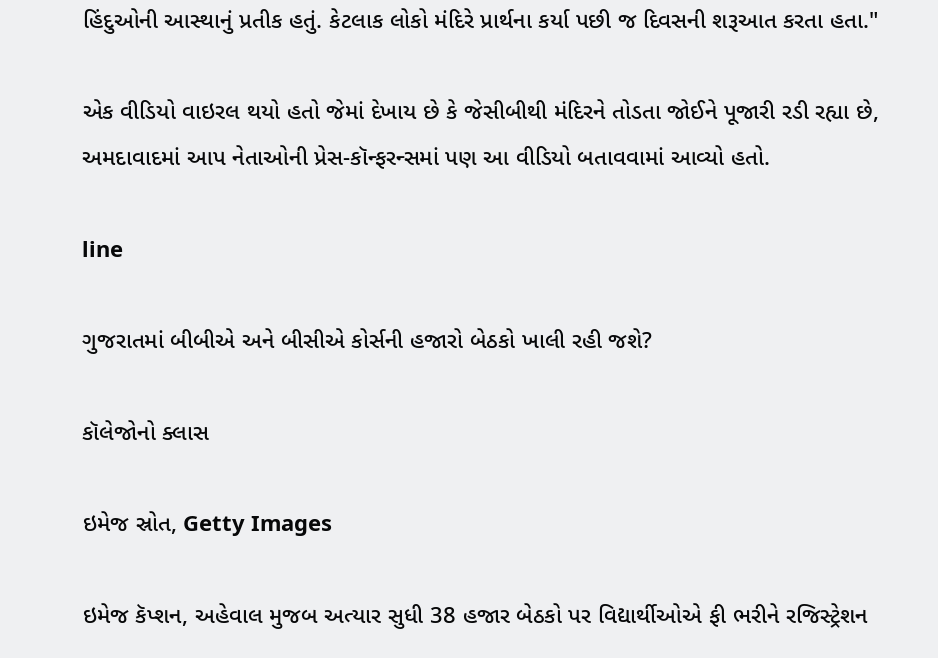હિંદુઓની આસ્થાનું પ્રતીક હતું. કેટલાક લોકો મંદિરે પ્રાર્થના કર્યા પછી જ દિવસની શરૂઆત કરતા હતા."

એક વીડિયો વાઇરલ થયો હતો જેમાં દેખાય છે કે જેસીબીથી મંદિરને તોડતા જોઈને પૂજારી રડી રહ્યા છે, અમદાવાદમાં આપ નેતાઓની પ્રેસ-કૉન્ફરન્સમાં પણ આ વીડિયો બતાવવામાં આવ્યો હતો.

line

ગુજરાતમાં બીબીએ અને બીસીએ કોર્સની હજારો બેઠકો ખાલી રહી જશે?

કૉલેજોનો ક્લાસ

ઇમેજ સ્રોત, Getty Images

ઇમેજ કૅપ્શન, અહેવાલ મુજબ અત્યાર સુધી 38 હજાર બેઠકો પર વિદ્યાર્થીઓએ ફી ભરીને રજિસ્ટ્રેશન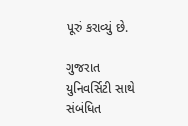પૂરું કરાવ્યું છે.

ગુજરાત યુનિવર્સિટી સાથે સંબંધિત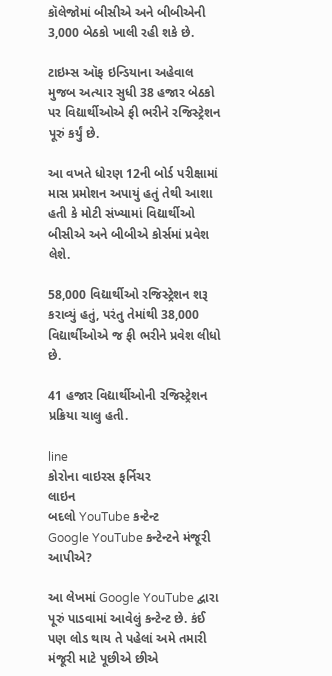કૉલેજોમાં બીસીએ અને બીબીએની 3,000 બેઠકો ખાલી રહી શકે છે.

ટાઇમ્સ ઑફ ઇન્ડિયાના અહેવાલ મુજબ અત્યાર સુધી 38 હજાર બેઠકો પર વિદ્યાર્થીઓએ ફી ભરીને રજિસ્ટ્રેશન પૂરું કર્યું છે.

આ વખતે ધોરણ 12ની બોર્ડ પરીક્ષામાં માસ પ્રમોશન અપાયું હતું તેથી આશા હતી કે મોટી સંખ્યામાં વિદ્યાર્થીઓ બીસીએ અને બીબીએ કોર્સમાં પ્રવેશ લેશે.

58,000 વિદ્યાર્થીઓ રજિસ્ટ્રેશન શરૂ કરાવ્યું હતું, પરંતુ તેમાંથી 38,000 વિદ્યાર્થીઓએ જ ફી ભરીને પ્રવેશ લીધો છે.

41 હજાર વિદ્યાર્થીઓની રજિસ્ટ્રેશન પ્રક્રિયા ચાલુ હતી.

line
કોરોના વાઇરસ ફર્નિચર
લાઇન
બદલો YouTube કન્ટેન્ટ
Google YouTube કન્ટેન્ટને મંજૂરી આપીએ?

આ લેખમાં Google YouTube દ્વારા પૂરું પાડવામાં આવેલું કન્ટેન્ટ છે. કંઈ પણ લોડ થાય તે પહેલાં અમે તમારી મંજૂરી માટે પૂછીએ છીએ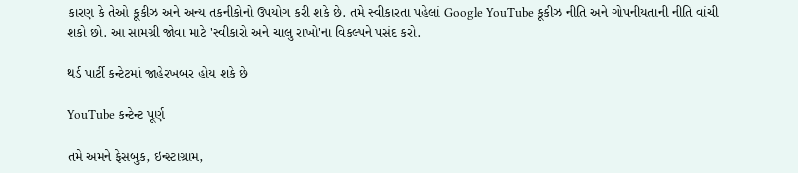કારણ કે તેઓ કૂકીઝ અને અન્ય તકનીકોનો ઉપયોગ કરી શકે છે. તમે સ્વીકારતા પહેલાં Google YouTube કૂકીઝ નીતિ અને ગોપનીયતાની નીતિ વાંચી શકો છો. આ સામગ્રી જોવા માટે 'સ્વીકારો અને ચાલુ રાખો'ના વિકલ્પને પસંદ કરો.

થર્ડ પાર્ટી કન્ટેટમાં જાહેરખબર હોય શકે છે

YouTube કન્ટેન્ટ પૂર્ણ

તમે અમને ફેસબુક, ઇન્સ્ટાગ્રામ,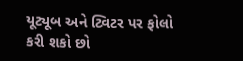યૂટ્યૂબ અને ટ્વિટર પર ફોલો કરી શકો છો